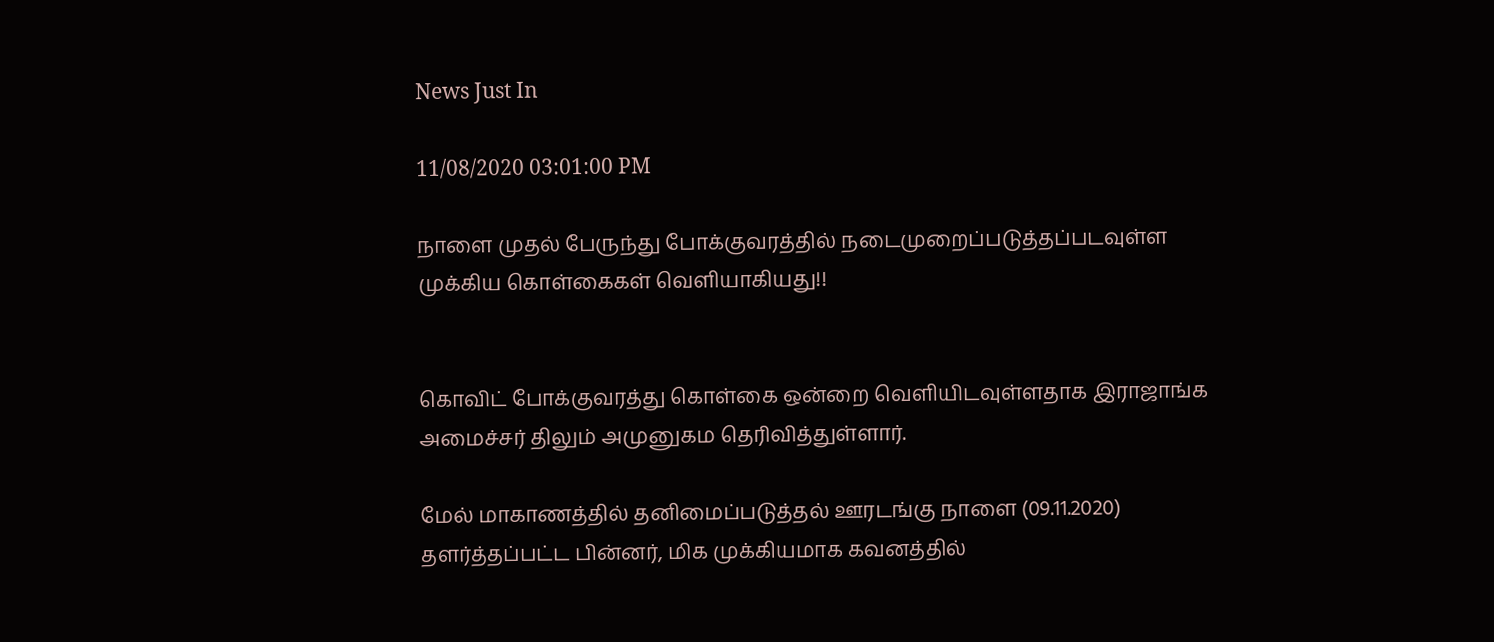News Just In

11/08/2020 03:01:00 PM

நாளை முதல் பேருந்து போக்குவரத்தில் நடைமுறைப்படுத்தப்படவுள்ள முக்கிய கொள்கைகள் வெளியாகியது!!


கொவிட் போக்குவரத்து கொள்கை ஒன்றை வெளியிடவுள்ளதாக இராஜாங்க அமைச்சர் திலும் அமுனுகம தெரிவித்துள்ளார்.

மேல் மாகாணத்தில் தனிமைப்படுத்தல் ஊரடங்கு நாளை (09.11.2020) தளர்த்தப்பட்ட பின்னர், மிக முக்கியமாக கவனத்தில்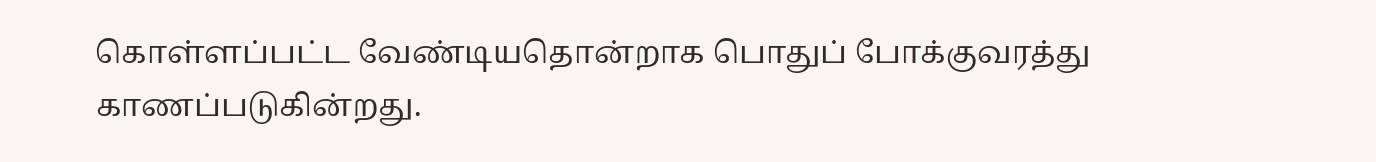கொள்ளப்பட்ட வேண்டியதொன்றாக பொதுப் போக்குவரத்து காணப்படுகின்றது.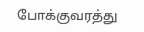போக்குவரத்து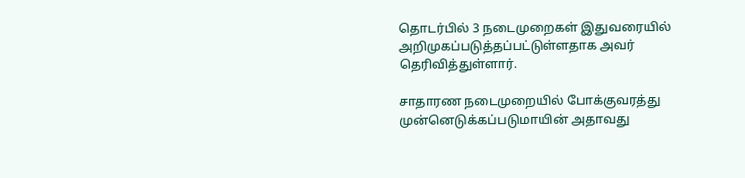தொடர்பில் 3 நடைமுறைகள் இதுவரையில் அறிமுகப்படுத்தப்பட்டுள்ளதாக அவர் தெரிவித்துள்ளார்.

சாதாரண நடைமுறையில் போக்குவரத்து முன்னெடுக்கப்படுமாயின் அதாவது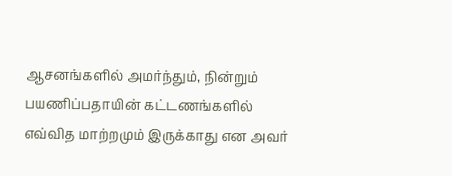ஆசனங்களில் அமர்ந்தும், நின்றும் பயணிப்பதாயின் கட்டணங்களில் எவ்வித மாற்றமும் இருக்காது என அவர்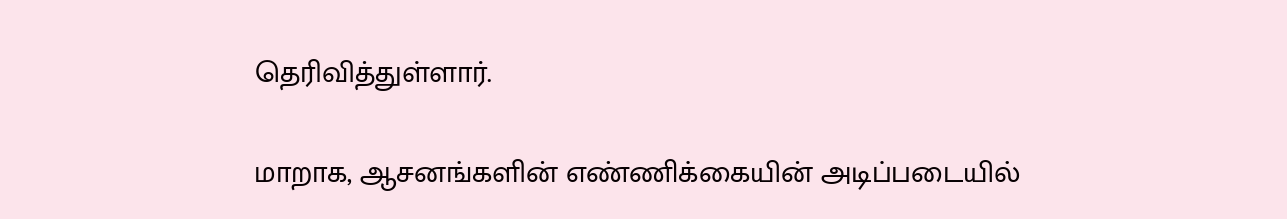தெரிவித்துள்ளார்.

மாறாக, ஆசனங்களின் எண்ணிக்கையின் அடிப்படையில்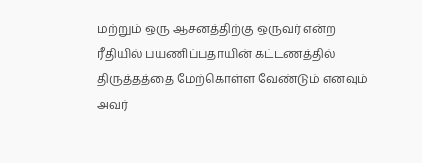மற்றும் ஒரு ஆசனத்திற்கு ஒருவர் என்ற ரீதியில் பயணிப்பதாயின் கட்டணத்தில் திருத்தத்தை மேற்கொள்ள வேண்டும் எனவும் அவர்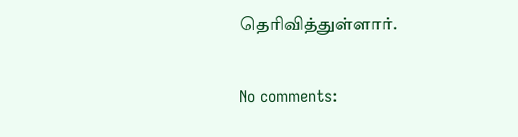தெரிவித்துள்ளார்.

No comments: